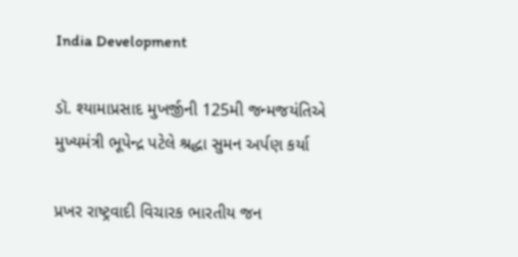India Development

ડૉ. શ્યામાપ્રસાદ મુખર્જીની 125મી જન્મજયંતિએ મુખ્યમંત્રી ભૂપેન્દ્ર પટેલે શ્રદ્ધા સુમન અર્પણ કર્યા

પ્રખર રાષ્ટ્રવાદી વિચારક ભારતીય જન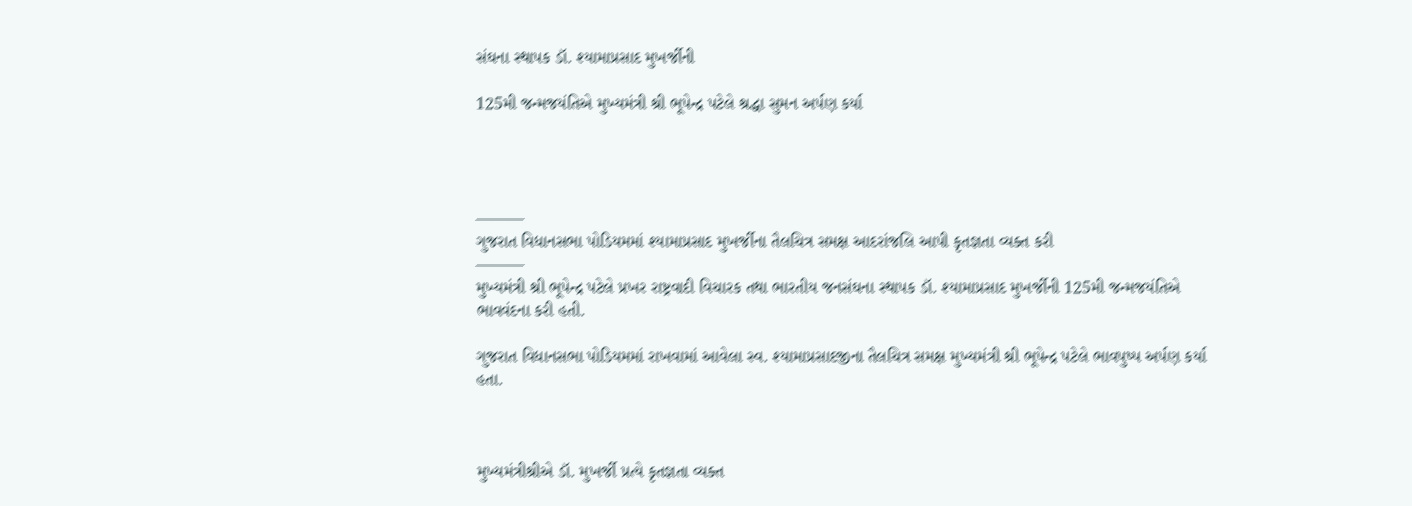સંઘના સ્થાપક ડૉ. શ્યામાપ્રસાદ મુખર્જીની

125મી જન્મજયંતિએ મુખ્યમંત્રી શ્રી ભૂપેન્દ્ર પટેલે શ્રદ્ધા સુમન અર્પણ કર્યા




———
ગુજરાત વિધાનસભા પોડિયમમાં શ્યામાપ્રસાદ મુખર્જીના તૈલચિત્ર સમક્ષ આદરાંજલિ આપી કૃતજ્ઞતા વ્યક્ત કરી
———
મુખ્યમંત્રી શ્રી ભૂપેન્દ્ર પટેલે પ્રખર રાષ્ટ્રવાદી વિચારક તથા ભારતીય જનસંઘના સ્થાપક ડૉ. શ્યામાપ્રસાદ મુખર્જીની 125મી જન્મજયંતિએ ભાવવંદના કરી હતી.

ગુજરાત વિધાનસભા પોડિયમમાં રાખવામાં આવેલા સ્વ. શ્યામાપ્રસાદજીના તૈલચિત્ર સમક્ષ મુખ્યમંત્રી શ્રી ભૂપેન્દ્ર પટેલે ભાવપુષ્પ અર્પણ કર્યા હતા.



મુખ્યમંત્રીશ્રીએ ડૉ. મુખર્જી પ્રત્યે કૃતજ્ઞતા વ્યક્ત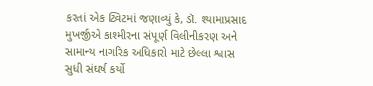કરતાં એક ટ્વિટમાં જણાવ્યું કે, ડૉ. શ્યામાપ્રસાદ મુખર્જીએ કાશ્મીરના સંપૂર્ણ વિલીનીકરણ અને સામાન્ય નાગરિક અધિકારો માટે છેલ્લા શ્વાસ સુધી સંઘર્ષ કર્યો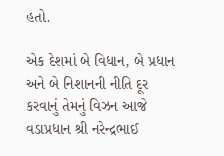હતો.

એક દેશમાં બે વિધાન, બે પ્રધાન અને બે નિશાનની નીતિ દૂર કરવાનું તેમનું વિઝન આજે વડાપ્રધાન શ્રી નરેન્દ્રભાઈ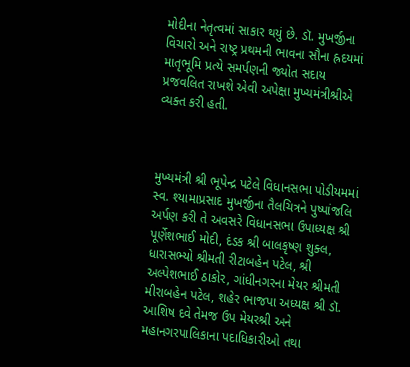મોદીના નેતૃત્વમાં સાકાર થયું છે. ડૉ. મુખર્જીના વિચારો અને રાષ્ટ્ર પ્રથમની ભાવના સૌના હ્રદયમાં માતૃભૂમિ પ્રત્યે સમર્પણની જ્યોત સદાય પ્રજવલિત રાખશે એવી અપેક્ષા મુખ્યમંત્રીશ્રીએ વ્યક્ત કરી હતી.



મુખ્યમંત્રી શ્રી ભૂપેન્દ્ર પટેલે વિધાનસભા પોડીયમમાં સ્વ. શ્યામાપ્રસાદ મુખર્જીના તૈલચિત્રને પુષ્પાંજલિ અર્પણ કરી તે અવસરે વિધાનસભા ઉપાધ્યક્ષ શ્રી પૂર્ણેશભાઈ મોદી, દંડક શ્રી બાલકૃષ્ણ શુક્લ, ધારાસભ્યો શ્રીમતી રીટાબહેન પટેલ, શ્રી અલ્પેશભાઈ ઠાકોર, ગાંધીનગરના મેયર શ્રીમતી મીરાબહેન પટેલ, શહેર ભાજપા અધ્યક્ષ શ્રી ડૉ. આશિષ દવે તેમજ ઉપ મેયરશ્રી અને મહાનગરપાલિકાના પદાધિકારીઓ તથા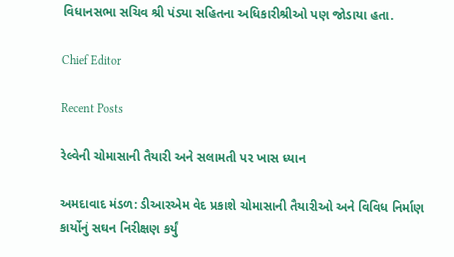વિધાનસભા સચિવ શ્રી પંડ્યા સહિતના અધિકારીશ્રીઓ પણ જોડાયા હતા.

Chief Editor

Recent Posts

રેલ્વેની ચોમાસાની તૈયારી અને સલામતી પર ખાસ ધ્યાન

અમદાવાદ મંડળ: ડીઆરએમ વેદ પ્રકાશે ચોમાસાની તૈયારીઓ અને વિવિધ નિર્માણ કાર્યોનું સઘન નિરીક્ષણ કર્યું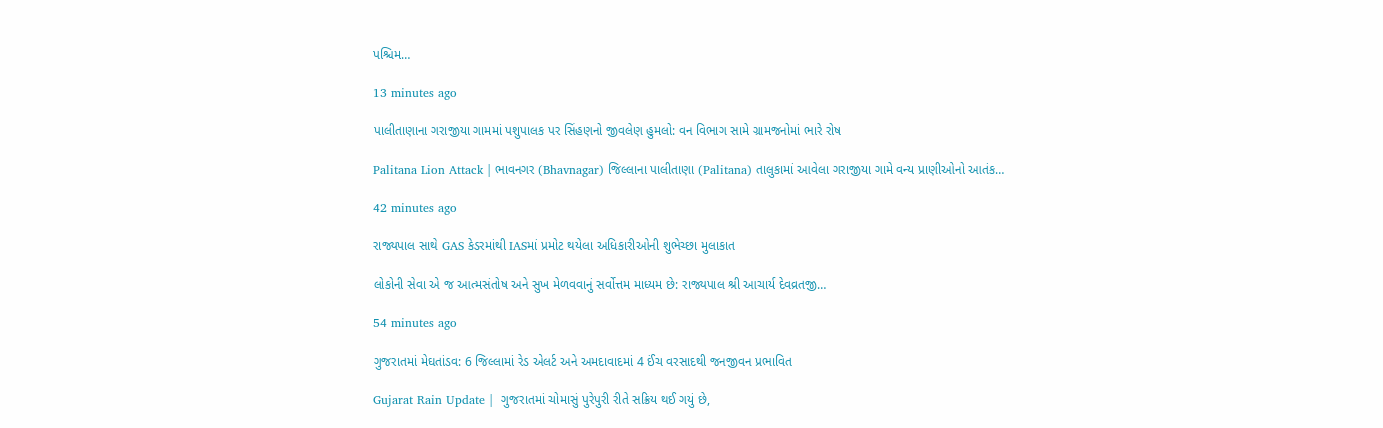પશ્ચિમ…

13 minutes ago

પાલીતાણાના ગરાજીયા ગામમાં પશુપાલક પર સિંહણનો જીવલેણ હુમલો: વન વિભાગ સામે ગ્રામજનોમાં ભારે રોષ

Palitana Lion Attack | ભાવનગર (Bhavnagar) જિલ્લાના પાલીતાણા (Palitana) તાલુકામાં આવેલા ગરાજીયા ગામે વન્ય પ્રાણીઓનો આતંક…

42 minutes ago

રાજ્યપાલ સાથે GAS કેડરમાંથી IASમાં પ્રમોટ થયેલા અધિકારીઓની શુભેચ્છા મુલાકાત

લોકોની સેવા એ જ આત્મસંતોષ અને સુખ મેળવવાનું સર્વોત્તમ માધ્યમ છે: રાજ્યપાલ શ્રી આચાર્ય દેવવ્રતજી…

54 minutes ago

ગુજરાતમાં મેઘતાંડવ: 6 જિલ્લામાં રેડ એલર્ટ અને અમદાવાદમાં 4 ઈંચ વરસાદથી જનજીવન પ્રભાવિત

Gujarat Rain Update |  ગુજરાતમાં ચોમાસું પુરેપુરી રીતે સક્રિય થઈ ગયું છે,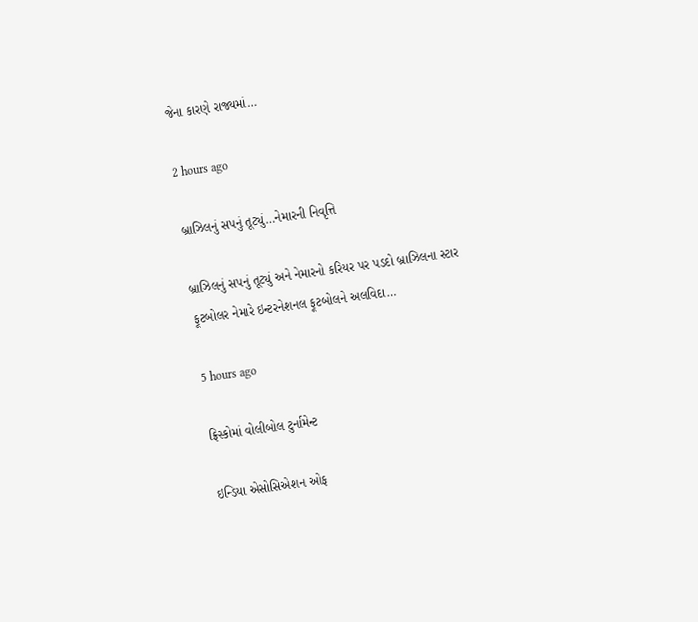જેના કારણે રાજ્યમાં…

2 hours ago

બ્રાઝિલનું સપનું તૂટ્યું…નેમારની નિવૃત્તિ

બ્રાઝિલનું સપનું તૂટ્યું અને નેમારનો કરિયર પર પડદો બ્રાઝિલના સ્ટાર ફૂટબોલર નેમારે ઇન્ટરનેશનલ ફૂટબોલને અલવિદા…

5 hours ago

ફ્રિસ્કોમાં વોલીબોલ ટુર્નામેન્ટ

ઇન્ડિયા એસોસિએશન ઓફ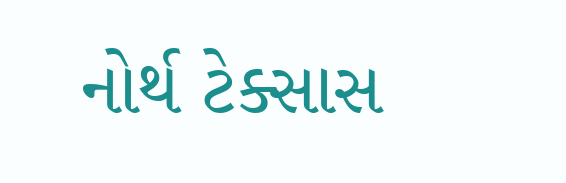નોર્થ ટેક્સાસ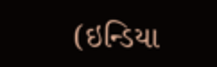(ઇન્ડિયા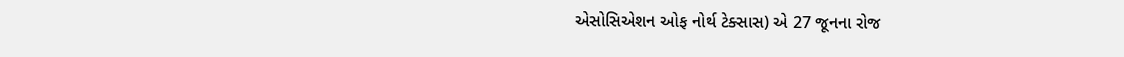એસોસિએશન ઓફ નોર્થ ટેક્સાસ) એ 27 જૂનના રોજ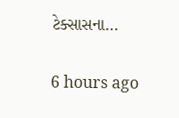ટેક્સાસના…

6 hours ago